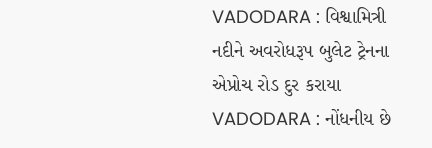VADODARA : વિશ્વામિત્રી નદીને અવરોધરૂપ બુલેટ ટ્રેનના એપ્રોચ રોડ દુર કરાયા
VADODARA : નોંધનીય છે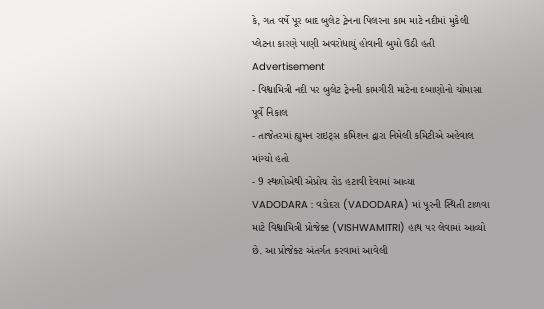કે, ગત વર્ષે પૂર બાદ બુલેટ ટ્રેનના પિલરના કામ માટે નદીમાં મુકેલી પ્લેટના કારણે પાણી અવરોધાયું હોવાની બુમો ઉઠી હતી
Advertisement
- વિશ્વામિત્રી નદી પર બુલેટ ટ્રેનની કામગીરી માટેના દબાણોનો ચોમાસા પૂર્વે નિકાલ
- તાજેતરમાં હ્યુમન રાઇટ્સ કમિશન દ્વારા નિમેલી કમિટીએ અહેવાલ માંગ્યો હતો
- 9 સ્થળોએથી એપ્રોચ રોડ હટાવી દેવામાં આવ્યા
VADODARA : વડોદરા (VADODARA) માં પૂરની સ્થિતી ટાળવા માટે વિશ્વામિત્રી પ્રોજેક્ટ (VISHWAMITRI) હાથ પર લેવામાં આવ્યો છે. આ પ્રોજેક્ટ અંતર્ગત કરવામાં આવેલી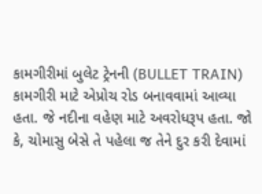કામગીરીમાં બુલેટ ટ્રેનની (BULLET TRAIN) કામગીરી માટે એપ્રોચ રોડ બનાવવામાં આવ્યા હતા. જે નદીના વહેણ માટે અવરોધરૂપ હતા. જો કે, ચોમાસુ બેસે તે પહેલા જ તેને દુર કરી દેવામાં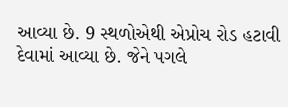આવ્યા છે. 9 સ્થળોએથી એપ્રોચ રોડ હટાવી દેવામાં આવ્યા છે. જેને પગલે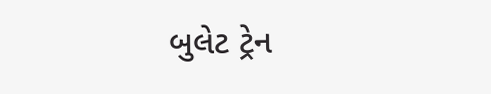બુલેટ ટ્રેન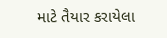માટે તૈયાર કરાયેલા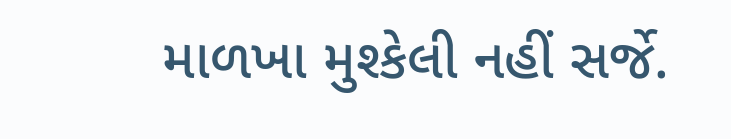માળખા મુશ્કેલી નહીં સર્જે.